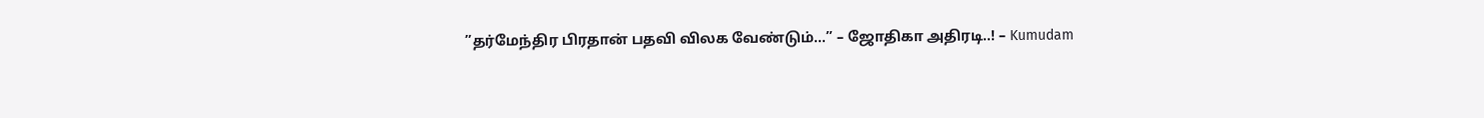”தர்மேந்திர பிரதான் பதவி விலக வேண்டும்…” – ஜோதிகா அதிரடி..! – Kumudam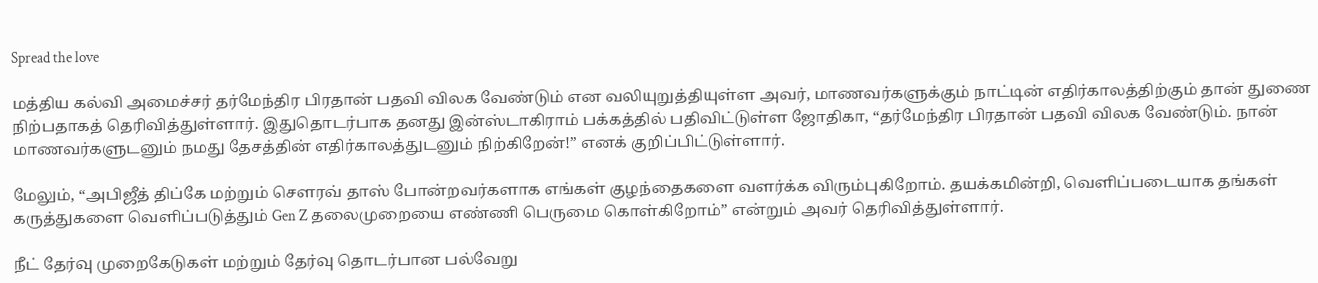Spread the love

மத்திய கல்வி அமைச்சர் தர்மேந்திர பிரதான் பதவி விலக வேண்டும் என வலியுறுத்தியுள்ள அவர், மாணவர்களுக்கும் நாட்டின் எதிர்காலத்திற்கும் தான் துணை நிற்பதாகத் தெரிவித்துள்ளார். இதுதொடர்பாக தனது இன்ஸ்டாகிராம் பக்கத்தில் பதிவிட்டுள்ள ஜோதிகா, “தர்மேந்திர பிரதான் பதவி விலக வேண்டும். நான் மாணவர்களுடனும் நமது தேசத்தின் எதிர்காலத்துடனும் நிற்கிறேன்!” எனக் குறிப்பிட்டுள்ளார்.

மேலும், “அபிஜீத் திப்கே மற்றும் சௌரவ் தாஸ் போன்றவர்களாக எங்கள் குழந்தைகளை வளர்க்க விரும்புகிறோம். தயக்கமின்றி, வெளிப்படையாக தங்கள் கருத்துகளை வெளிப்படுத்தும் Gen Z தலைமுறையை எண்ணி பெருமை கொள்கிறோம்” என்றும் அவர் தெரிவித்துள்ளார்.

நீட் தேர்வு முறைகேடுகள் மற்றும் தேர்வு தொடர்பான பல்வேறு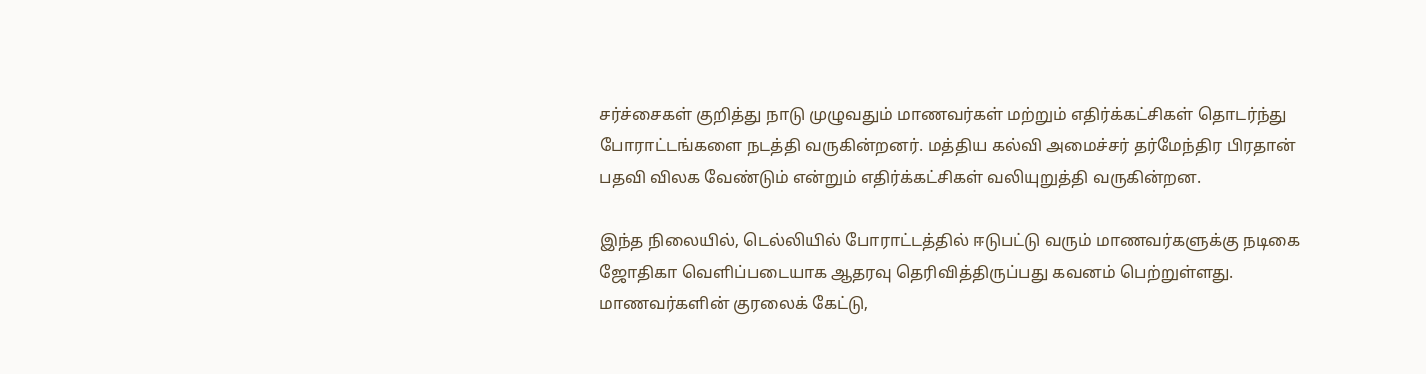சர்ச்சைகள் குறித்து நாடு முழுவதும் மாணவர்கள் மற்றும் எதிர்க்கட்சிகள் தொடர்ந்து போராட்டங்களை நடத்தி வருகின்றனர். மத்திய கல்வி அமைச்சர் தர்மேந்திர பிரதான் பதவி விலக வேண்டும் என்றும் எதிர்க்கட்சிகள் வலியுறுத்தி வருகின்றன.

இந்த நிலையில், டெல்லியில் போராட்டத்தில் ஈடுபட்டு வரும் மாணவர்களுக்கு நடிகை ஜோதிகா வெளிப்படையாக ஆதரவு தெரிவித்திருப்பது கவனம் பெற்றுள்ளது. மாணவர்களின் குரலைக் கேட்டு,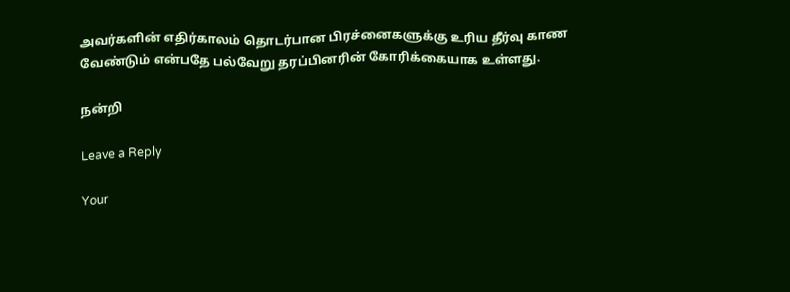அவர்களின் எதிர்காலம் தொடர்பான பிரச்னைகளுக்கு உரிய தீர்வு காண வேண்டும் என்பதே பல்வேறு தரப்பினரின் கோரிக்கையாக உள்ளது.

நன்றி

Leave a Reply

Your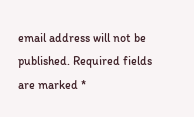email address will not be published. Required fields are marked *